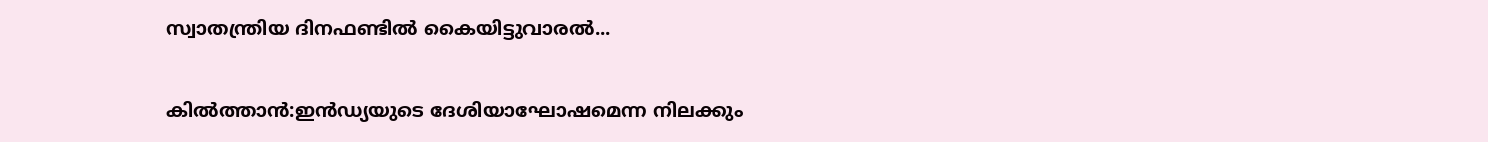സ്വാതന്ത്രിയ ദിനഫണ്ടിൽ കൈയിട്ടുവാരൽ...

കിൽത്താൻ:ഇൻഡ്യയുടെ ദേശിയാഘോഷമെന്ന നിലക്കും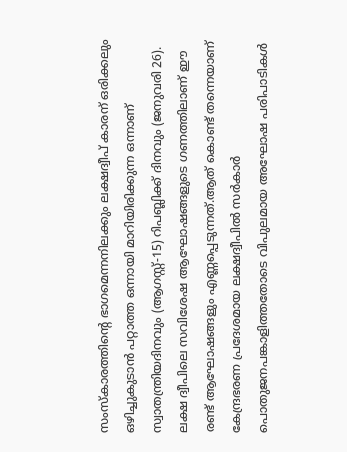സംസ്കാരത്തിന്റെ ഭാഗമെന്നനിലക്കും ലക്ഷദ്വീപ് കാരന് ഒരിക്കലും ഒഴിച്ചുകുടാൻ പറ്റാത്ത ഒന്നായി മാറിയിരിക്കുന്ന ഒന്നാണ്  സ്വാതന്ത്രിയദിനവും (ആഗസ്റ്റ്-15) റിപബ്ലിക്ക് ദിനവും (ജനുവരി 26). ലക്ഷ ദ്വീപിലെ സവിശേഷ ആഘോഷങ്ങളുടെ ഗണത്തിലാണ് ഈ രണ്ട് ആഘോഷങ്ങളും എണ്ണപ്പെടുന്നത്.ആത് കൊണ്ട് തന്നെയാണ് കേന്ദ്രഭരണ പ്രദേശമായ ലക്ഷദ്വീപിൽ സർകാർ പൊതുജനപങ്കാളിത്തതോടെ വിപുലമായ അഘോഷ പരിപാടികൾ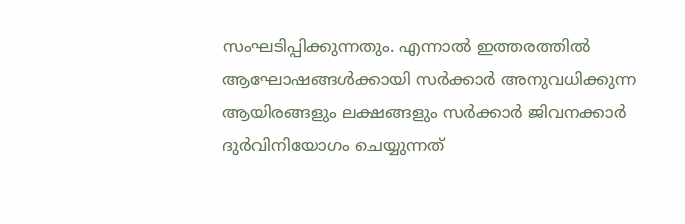സംഘടിപ്പിക്കുന്നതും. എന്നാൽ ഇത്തരത്തിൽ ആഘോഷങ്ങൾക്കായി സർക്കാർ അനുവധിക്കുന്ന ആയിരങ്ങളും ലക്ഷങ്ങളും സർക്കാർ ജിവനക്കാർ ദുർവിനിയോഗം ചെയ്യുന്നത്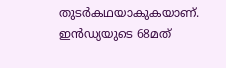തുടർകഥയാകുകയാണ്. ഇൻഡ്യയുടെ 68മത്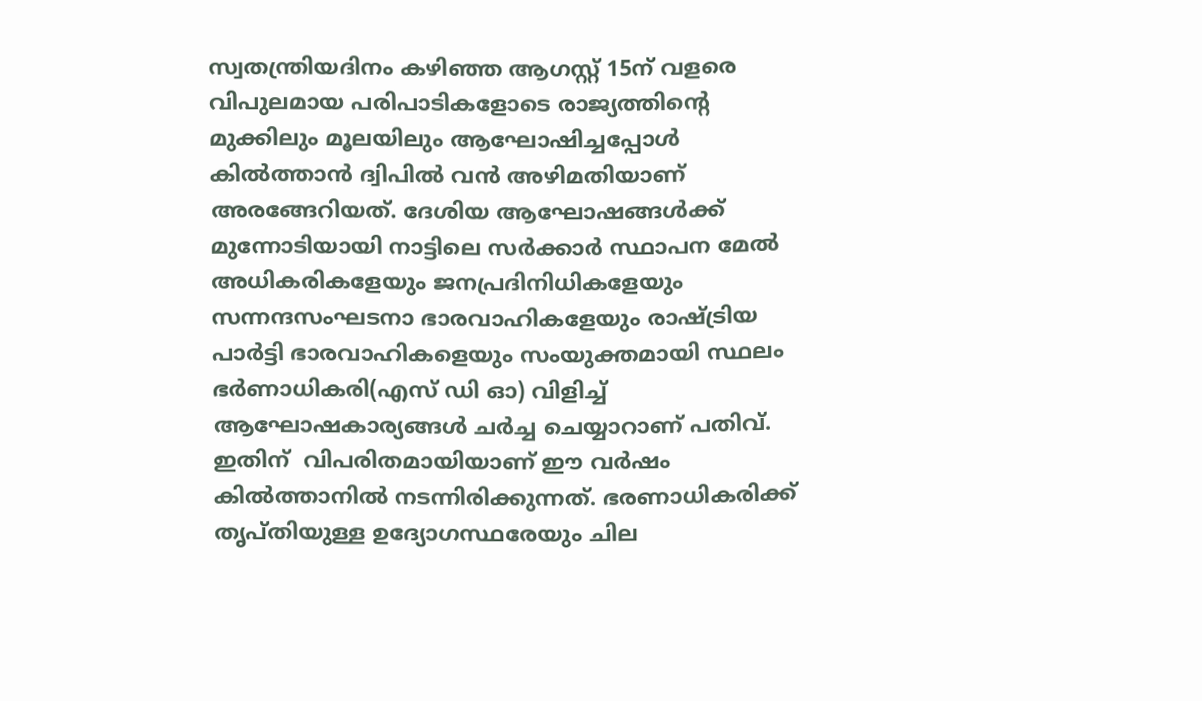സ്വതന്ത്രിയദിനം കഴിഞ്ഞ ആഗസ്റ്റ് 15ന് വളരെ വിപുലമായ പരിപാടികളോടെ രാജ്യത്തിന്റെ മുക്കിലും മൂലയിലും ആഘോഷിച്ചപ്പോൾ കിൽത്താൻ ദ്വിപിൽ വൻ അഴിമതിയാണ് അരങ്ങേറിയത്. ദേശിയ ആഘോഷങ്ങൾക്ക് മുന്നോടിയായി നാട്ടിലെ സർക്കാർ സ്ഥാപന മേൽ അധികരികളേയും ജനപ്രദിനിധികളേയും സന്നന്ദസംഘടനാ ഭാരവാഹികളേയും രാഷ്ട്രിയ പാർട്ടി ഭാരവാഹികളെയും സംയുക്തമായി സ്ഥലം ഭർണാധികരി(എസ് ഡി ഓ) വിളിച്ച് ആഘോഷകാര്യങ്ങൾ ചർച്ച ചെയ്യാറാണ് പതിവ്. ഇതിന്  വിപരിതമായിയാണ് ഈ വർഷം കിൽത്താനിൽ നടന്നിരിക്കുന്നത്. ഭരണാധികരിക്ക് തൃപ്തിയുള്ള ഉദ്യോഗസ്ഥരേയും ചില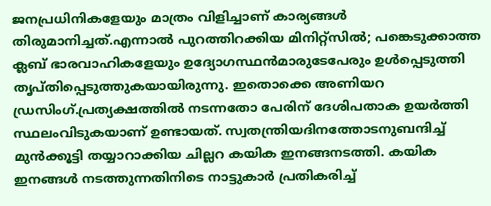ജനപ്രധിനികളേയും മാത്രം വിളിച്ചാണ് കാര്യങ്ങൾ തിരുമാനിച്ചത്.എന്നാൽ പുറത്തിറക്കിയ മിനിറ്റ്സിൽ; പങ്കെടുക്കാത്ത ക്ലബ് ഭാരവാഹികളേയും ഉദ്യോഗസ്ഥൻമാരുടേപേരും ഉൾപ്പെടുത്തി തൃപ്തിപ്പെടുത്തുകയായിരുന്നു. ഇതൊക്കെ അണിയറ ഡ്രസിംഗ്.പ്രത്യക്ഷത്തിൽ നടന്നതോ പേരിന് ദേശിപതാക ഉയർത്തി സ്ഥലംവിടുകയാണ് ഉണ്ടായത്. സ്വതന്ത്രിയദിനത്തോടനുബന്ദിച്ച് മുൻക്കൂട്ടി തയ്യാറാക്കിയ ചില്ലറ കയിക ഇനങ്ങനടത്തി. കയിക ഇനങ്ങൾ നടത്തുന്നതിനിടെ നാട്ടുകാർ പ്രതികരിച്ച്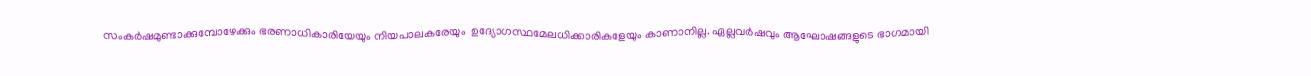സംകർഷമുണ്ടാക്കുമ്പോഴേക്കും ഭരണാധികാരിയേയും നിയപാലകരേയും  ഉദ്യോഗസ്ഥമേലധിക്കാരികളേയും കാണാനില്ല. ഏല്ലവർഷവും ആഘോഷങ്ങളുടെ ഭാഗമായി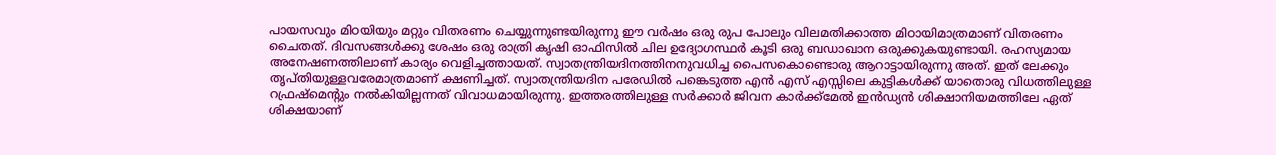പായസവും മിഠയിയും മറ്റും വിതരണം ചെയ്യുന്നുണ്ടയിരുന്നു ഈ വർഷം ഒരു രുപ പോലും വിലമതിക്കാത്ത മിഠായിമാത്രമാണ് വിതരണം ചൈതത്. ദിവസങ്ങൾക്കു ശേഷം ഒരു രാത്രി കൃഷി ഓഫിസിൽ ചില ഉദ്യോഗസ്ഥർ കൂടി ഒരു ബഡാഖാന ഒരുക്കുകയുണ്ടായി. രഹസ്യമായ അനേഷണത്തിലാണ് കാര്യം വെളിച്ചത്തായത്. സ്വാതന്ത്രിയദിനത്തിനനുവധിച്ച പൈസകൊണ്ടൊരു ആറാട്ടായിരുന്നു അത്. ഇത് ലേക്കും തൃപ്തിയുള്ളവരേമാത്രമാണ് ക്ഷണിച്ചത്. സ്വാതന്ത്രിയദിന പരേഡിൽ പങ്കെടുത്ത എൻ എസ് എസ്സിലെ കുട്ടികൾക്ക് യാതൊരു വിധത്തിലുള്ള റഫ്രഷ്‌മെന്റും നൽകിയില്ലന്നത് വിവാധമായിരുന്നു. ഇത്തരത്തിലുള്ള സർക്കാർ ജിവന കാർക്ക്മേൽ ഇൻഡ്യൻ ശിക്ഷാനിയമത്തിലേ ഏത് ശിക്ഷയാണ്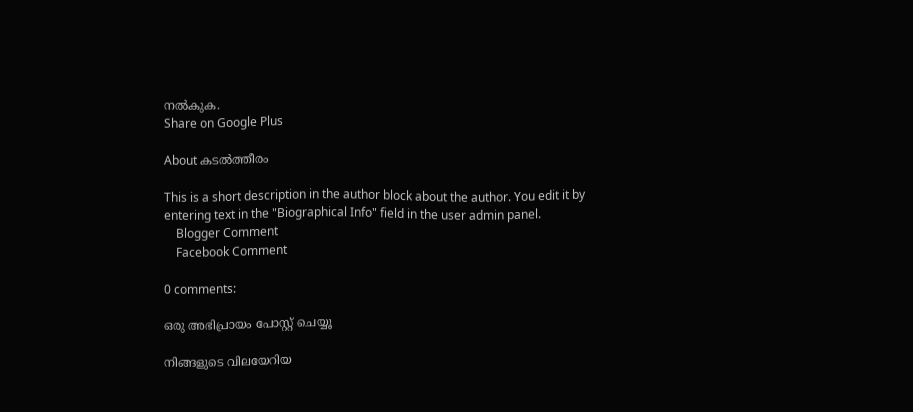നൽകുക.
Share on Google Plus

About കടൽത്തീരം

This is a short description in the author block about the author. You edit it by entering text in the "Biographical Info" field in the user admin panel.
    Blogger Comment
    Facebook Comment

0 comments:

ഒരു അഭിപ്രായം പോസ്റ്റ് ചെയ്യൂ

നിങ്ങളുടെ വിലയേറിയ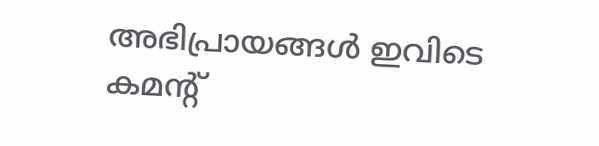അഭിപ്രായങ്ങൾ ഇവിടെ കമന്റ്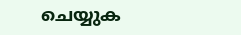ചെയ്യുക